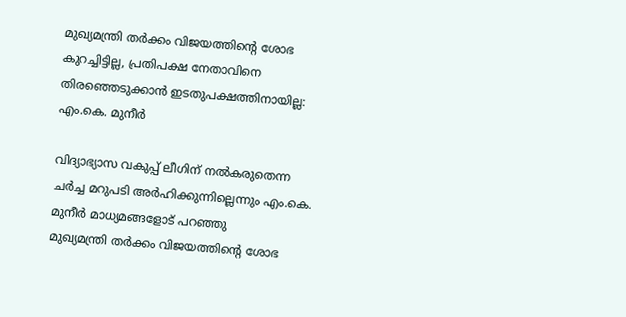മുഖ്യമന്ത്രി തർക്കം വിജയത്തിന്റെ ശോഭ കുറച്ചിട്ടില്ല, പ്രതിപക്ഷ നേതാവിനെ തിരഞ്ഞെടുക്കാൻ ഇടതുപക്ഷത്തിനായില്ല: എം.കെ. മുനീർ

വിദ്യാഭ്യാസ വകുപ്പ് ലീഗിന് നൽകരുതെന്ന ചർച്ച മറുപടി അർഹിക്കുന്നില്ലെന്നും എം.കെ. മുനീർ മാധ്യമങ്ങളോട് പറഞ്ഞു
മുഖ്യമന്ത്രി തർക്കം വിജയത്തിന്റെ ശോഭ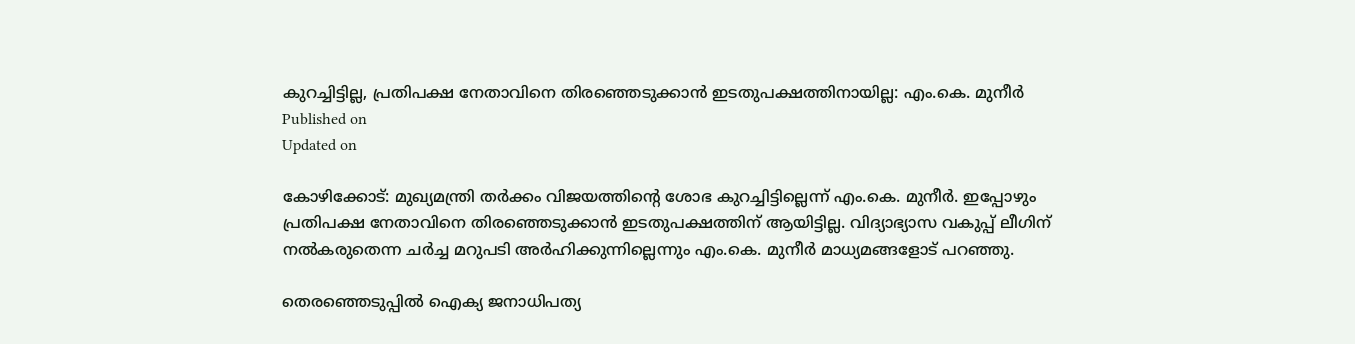കുറച്ചിട്ടില്ല, പ്രതിപക്ഷ നേതാവിനെ തിരഞ്ഞെടുക്കാൻ ഇടതുപക്ഷത്തിനായില്ല: എം.കെ. മുനീർ
Published on
Updated on

കോഴിക്കോട്: മുഖ്യമന്ത്രി തർക്കം വിജയത്തിന്റെ ശോഭ കുറച്ചിട്ടില്ലെന്ന് എം.കെ. മുനീർ. ഇപ്പോഴും പ്രതിപക്ഷ നേതാവിനെ തിരഞ്ഞെടുക്കാൻ ഇടതുപക്ഷത്തിന് ആയിട്ടില്ല. വിദ്യാഭ്യാസ വകുപ്പ് ലീഗിന് നൽകരുതെന്ന ചർച്ച മറുപടി അർഹിക്കുന്നില്ലെന്നും എം.കെ. മുനീർ മാധ്യമങ്ങളോട് പറഞ്ഞു.

തെരഞ്ഞെടുപ്പിൽ ഐക്യ ജനാധിപത്യ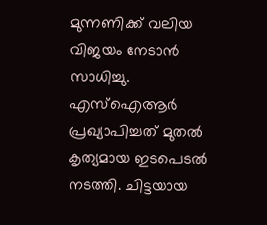മുന്നണിക്ക് വലിയ വിജയം നേടാൻ സാധിച്ചു. എസ്ഐആർ പ്രഖ്യാപിച്ചത് മുതൽ കൃത്യമായ ഇടപെടൽ നടത്തി. ചിട്ടയായ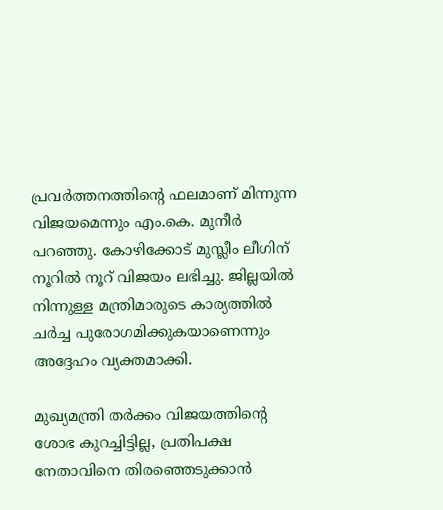പ്രവർത്തനത്തിന്റെ ഫലമാണ് മിന്നുന്ന വിജയമെന്നും എം.കെ. മുനീർ പറഞ്ഞു. കോഴിക്കോട് മുസ്ലീം ലീഗിന് നൂറിൽ നൂറ് വിജയം ലഭിച്ചു. ജില്ലയിൽ നിന്നുള്ള മന്ത്രിമാരുടെ കാര്യത്തിൽ ചർച്ച പുരോഗമിക്കുകയാണെന്നും അദ്ദേഹം വ്യക്തമാക്കി.

മുഖ്യമന്ത്രി തർക്കം വിജയത്തിന്റെ ശോഭ കുറച്ചിട്ടില്ല, പ്രതിപക്ഷ നേതാവിനെ തിരഞ്ഞെടുക്കാൻ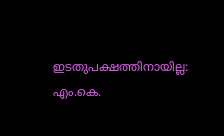ഇടതുപക്ഷത്തിനായില്ല: എം.കെ.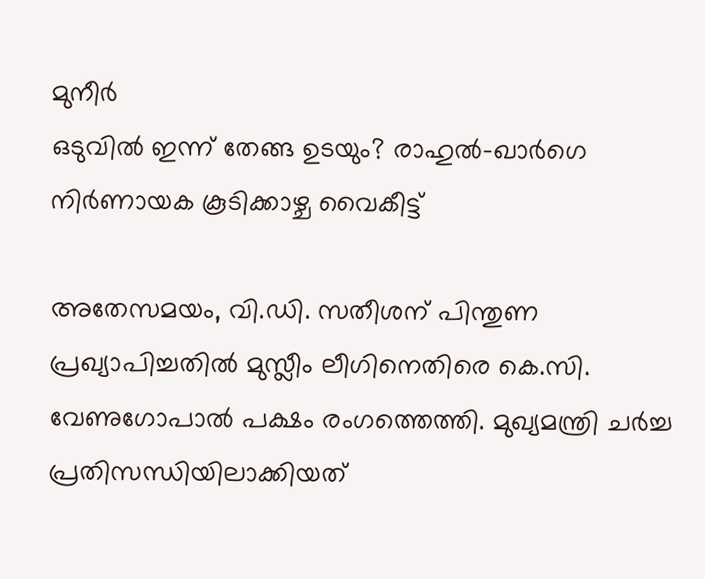മുനീർ
ഒടുവിൽ ഇന്ന് തേങ്ങ ഉടയും? രാഹുൽ-ഖാർഗെ നിർണായക കൂടിക്കാഴ്ച വൈകീട്ട്

അതേസമയം, വി.ഡി. സതീശന് പിന്തുണ പ്രഖ്യാപിച്ചതിൽ മുസ്ലീം ലീഗിനെതിരെ കെ.സി. വേണുഗോപാൽ പക്ഷം രംഗത്തെത്തി. മുഖ്യമന്ത്രി ചർച്ച പ്രതിസന്ധിയിലാക്കിയത്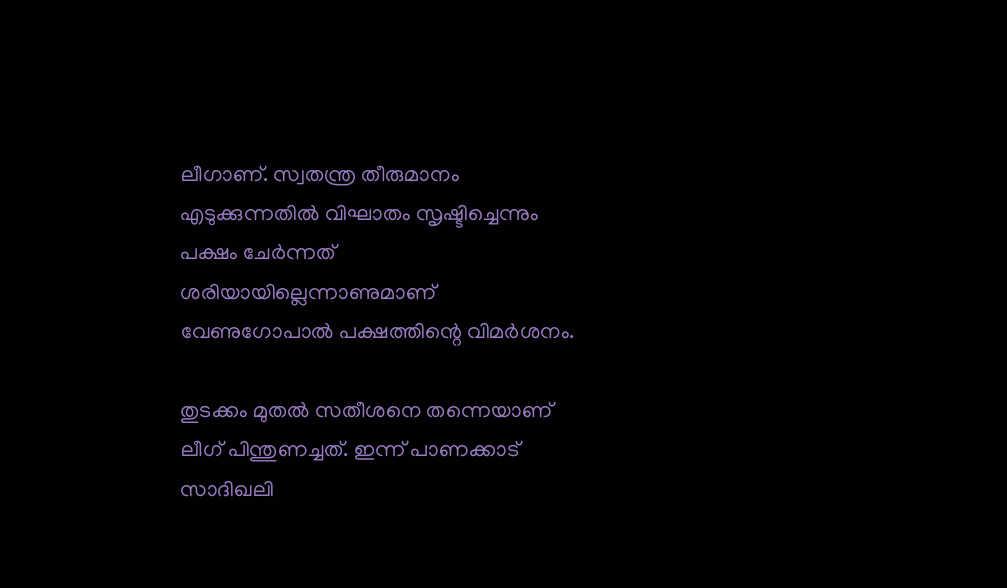ലീഗാണ്. സ്വതന്ത്ര തീരുമാനം എടുക്കുന്നതിൽ വിഘാതം സൃഷ്ടിച്ചെന്നും പക്ഷം ചേർന്നത് ശരിയായില്ലെന്നാണുമാണ് വേണുഗോപാൽ പക്ഷത്തിന്റെ വിമർശനം.

തുടക്കം മുതൽ സതീശനെ തന്നെയാണ് ലീഗ് പിന്തുണച്ചത്. ഇന്ന് പാണക്കാട് സാദിഖലി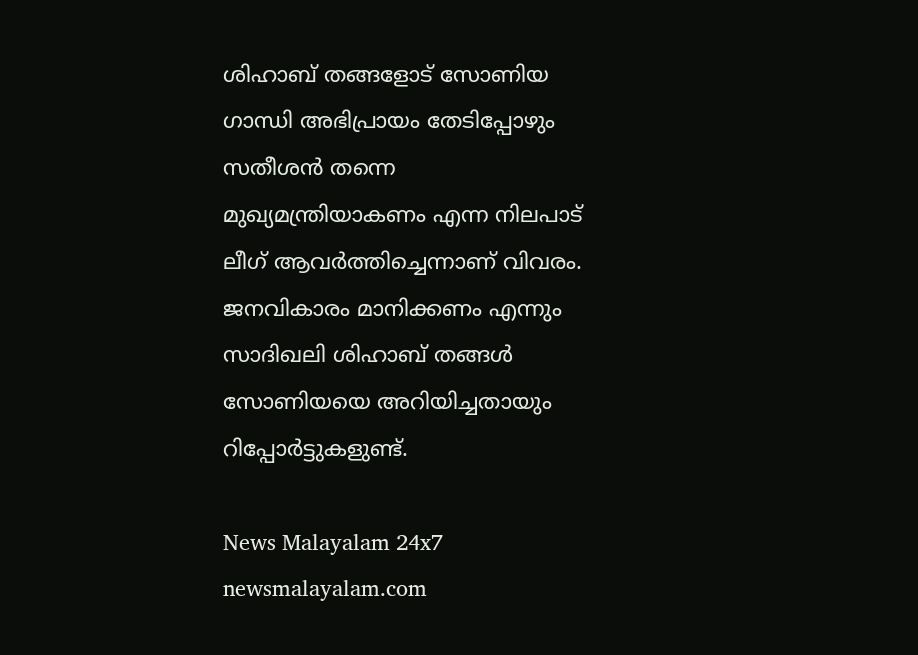ശിഹാബ് തങ്ങളോട് സോണിയ ഗാന്ധി അഭിപ്രായം തേടിപ്പോഴും സതീശൻ തന്നെ മുഖ്യമന്ത്രിയാകണം എന്ന നിലപാട് ലീഗ് ആവർത്തിച്ചെന്നാണ് വിവരം. ജനവികാരം മാനിക്കണം എന്നും സാദിഖലി ശിഹാബ് തങ്ങൾ സോണിയയെ അറിയിച്ചതായും റിപ്പോർട്ടുകളുണ്ട്.

News Malayalam 24x7
newsmalayalam.com